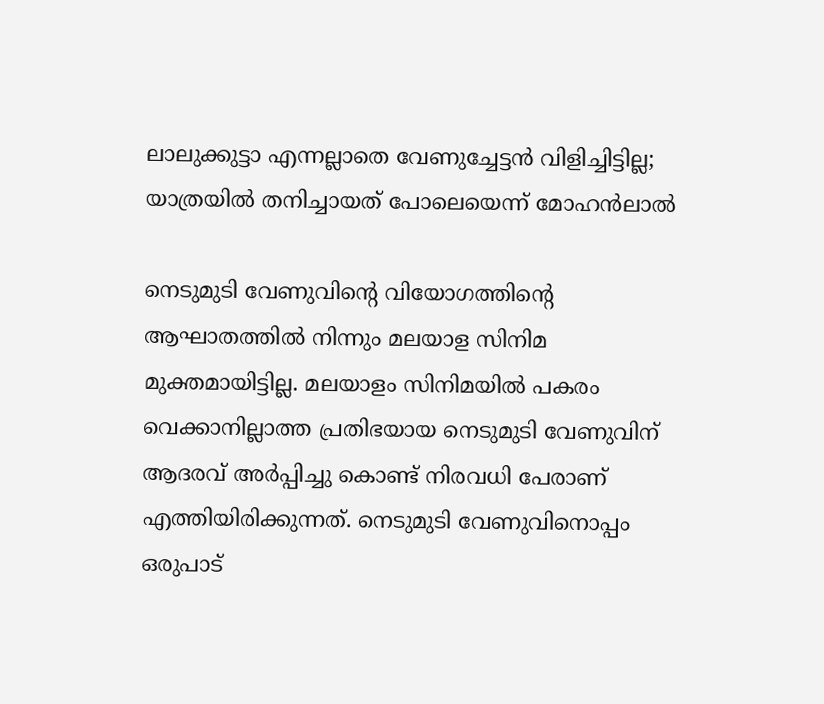ലാലുക്കുട്ടാ എന്നല്ലാതെ വേണുച്ചേട്ടന്‍ വിളിച്ചിട്ടില്ല; യാത്രയില്‍ തനിച്ചായത് പോലെയെന്ന് മോഹന്‍ലാല്‍

നെടുമുടി വേണുവിന്റെ വിയോഗത്തിന്റെ ആഘാതത്തില്‍ നിന്നും മലയാള സിനിമ മുക്തമായിട്ടില്ല. മലയാളം സിനിമയില്‍ പകരം വെക്കാനില്ലാത്ത പ്രതിഭയായ നെടുമുടി വേണുവിന് ആദരവ് അര്‍പ്പിച്ചു കൊണ്ട് നിരവധി പേരാണ് എത്തിയിരിക്കുന്നത്. നെടുമുടി വേണുവിനൊപ്പം ഒരുപാട്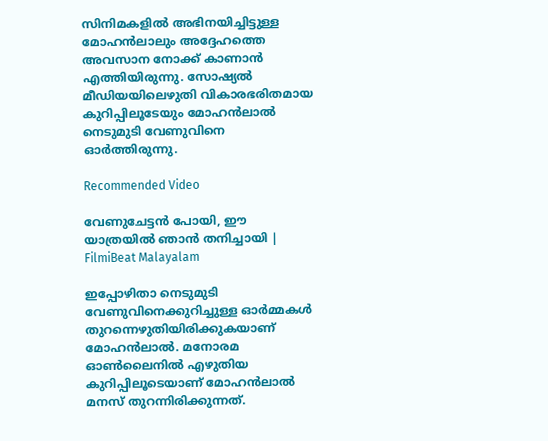സിനിമകളില്‍ അഭിനയിച്ചിട്ടുള്ള മോഹന്‍ലാലും അദ്ദേഹത്തെ അവസാന നോക്ക് കാണാന്‍ എത്തിയിരുന്നു. സോഷ്യല്‍ മീഡിയയിലെഴുതി വികാരഭരിതമായ കുറിപ്പിലൂടേയും മോഹന്‍ലാല്‍ നെടുമുടി വേണുവിനെ ഓര്‍ത്തിരുന്നു.

Recommended Video

വേണുചേട്ടന്‍ പോയി, ഈ യാത്രയില്‍ ഞാന്‍ തനിച്ചായി | FilmiBeat Malayalam

ഇപ്പോഴിതാ നെടുമുടി വേണുവിനെക്കുറിച്ചുള്ള ഓര്‍മ്മകള്‍ തുറന്നെഴുതിയിരിക്കുകയാണ് മോഹന്‍ലാല്‍. മനോരമ ഓണ്‍ലൈനില്‍ എഴുതിയ കുറിപ്പിലൂടെയാണ് മോഹന്‍ലാല്‍ മനസ് തുറന്നിരിക്കുന്നത്.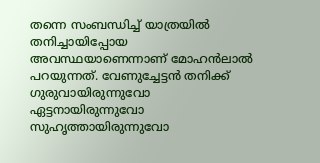തന്നെ സംബന്ധിച്ച് യാത്രയില്‍ തനിച്ചായിപ്പോയ അവസ്ഥയാണെന്നാണ് മോഹന്‍ലാല്‍ പറയുന്നത്. വേണുച്ചേട്ടന്‍ തനിക്ക് ഗുരുവായിരുന്നുവോ ഏട്ടനായിരുന്നുവോ സുഹൃത്തായിരുന്നുവോ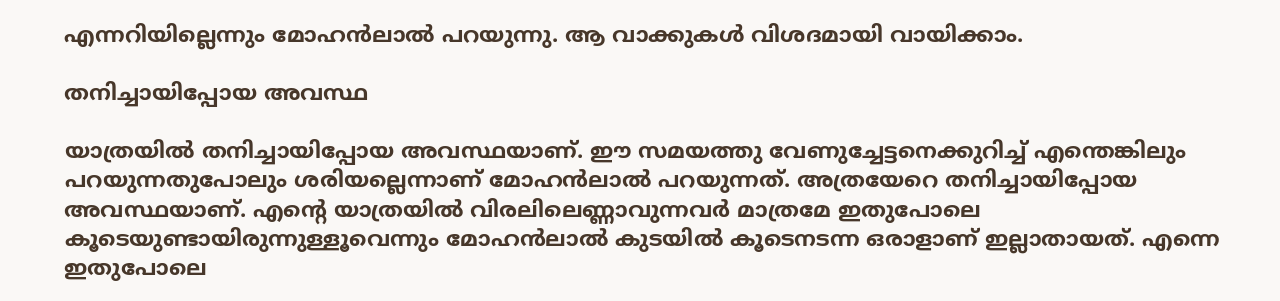എന്നറിയില്ലെന്നും മോഹന്‍ലാല്‍ പറയുന്നു. ആ വാക്കുകള്‍ വിശദമായി വായിക്കാം.

തനിച്ചായിപ്പോയ അവസ്ഥ

യാത്രയില്‍ തനിച്ചായിപ്പോയ അവസ്ഥയാണ്. ഈ സമയത്തു വേണുച്ചേട്ടനെക്കുറിച്ച് എന്തെങ്കിലും പറയുന്നതുപോലും ശരിയല്ലെന്നാണ് മോഹന്‍ലാല്‍ പറയുന്നത്. അത്രയേറെ തനിച്ചായിപ്പോയ അവസ്ഥയാണ്. എന്റെ യാത്രയില്‍ വിരലിലെണ്ണാവുന്നവര്‍ മാത്രമേ ഇതുപോലെ കൂടെയുണ്ടായിരുന്നുള്ളൂവെന്നും മോഹന്‍ലാല്‍ കുടയില്‍ കൂടെനടന്ന ഒരാളാണ് ഇല്ലാതായത്. എന്നെ ഇതുപോലെ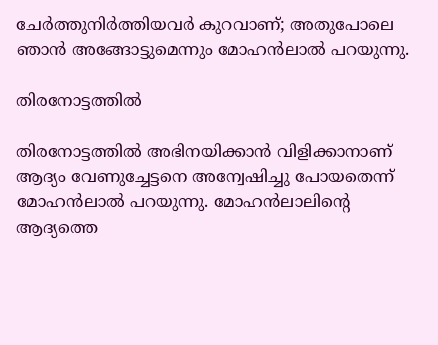ചേര്‍ത്തുനിര്‍ത്തിയവര്‍ കുറവാണ്; അതുപോലെ ഞാന്‍ അങ്ങോട്ടുമെന്നും മോഹന്‍ലാല്‍ പറയുന്നു.

തിരനോട്ടത്തില്‍

തിരനോട്ടത്തില്‍ അഭിനയിക്കാന്‍ വിളിക്കാനാണ് ആദ്യം വേണുച്ചേട്ടനെ അന്വേഷിച്ചു പോയതെന്ന് മോഹന്‍ലാല്‍ പറയുന്നു. മോഹന്‍ലാലിന്റെ ആദ്യത്തെ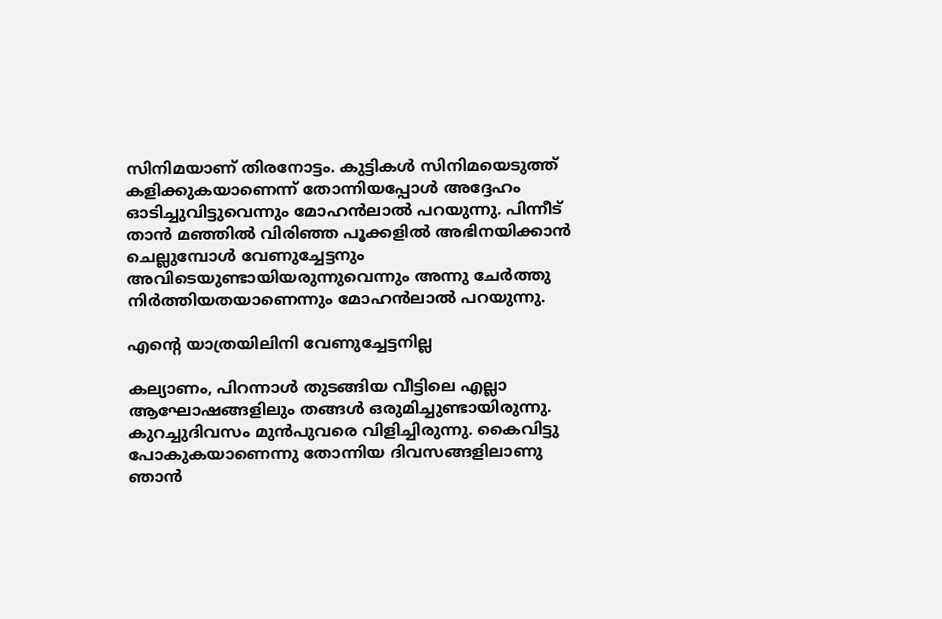സിനിമയാണ് തിരനോട്ടം. കുട്ടികള്‍ സിനിമയെടുത്ത് കളിക്കുകയാണെന്ന് തോന്നിയപ്പോള്‍ അദ്ദേഹം ഓടിച്ചുവിട്ടുവെന്നും മോഹന്‍ലാല്‍ പറയുന്നു. പിന്നീട് താന്‍ മഞ്ഞില്‍ വിരിഞ്ഞ പൂക്കളില്‍ അഭിനയിക്കാന്‍ ചെല്ലുമ്പോള്‍ വേണുച്ചേട്ടനും അവിടെയുണ്ടായിയരുന്നുവെന്നും അന്നു ചേര്‍ത്തു നിര്‍ത്തിയതയാണെന്നും മോഹന്‍ലാല്‍ പറയുന്നു.

എന്റെ യാത്രയിലിനി വേണുച്ചേട്ടനില്ല

കല്യാണം, പിറന്നാള്‍ തുടങ്ങിയ വീട്ടിലെ എല്ലാ ആഘോഷങ്ങളിലും തങ്ങള്‍ ഒരുമിച്ചുണ്ടായിരുന്നു. കുറച്ചുദിവസം മുന്‍പുവരെ വിളിച്ചിരുന്നു. കൈവിട്ടു പോകുകയാണെന്നു തോന്നിയ ദിവസങ്ങളിലാണു ഞാന്‍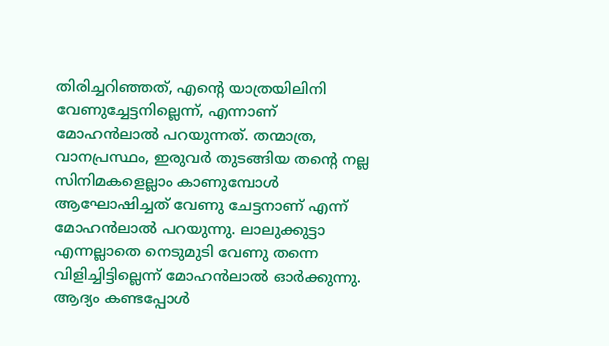തിരിച്ചറിഞ്ഞത്, എന്റെ യാത്രയിലിനി വേണുച്ചേട്ടനില്ലെന്ന്, എന്നാണ് മോഹന്‍ലാല്‍ പറയുന്നത്. തന്മാത്ര, വാനപ്രസ്ഥം, ഇരുവര്‍ തുടങ്ങിയ തന്റെ നല്ല സിനിമകളെല്ലാം കാണുമ്പോള്‍ ആഘോഷിച്ചത് വേണു ചേട്ടനാണ് എന്ന് മോഹന്‍ലാല്‍ പറയുന്നു. ലാലുക്കുട്ടാ എന്നല്ലാതെ നെടുമുടി വേണു തന്നെ വിളിച്ചിട്ടില്ലെന്ന് മോഹന്‍ലാല്‍ ഓര്‍ക്കുന്നു. ആദ്യം കണ്ടപ്പോള്‍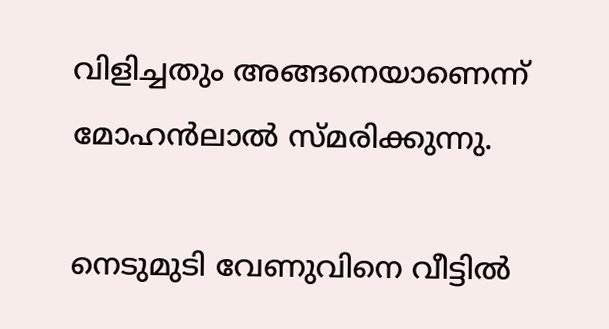വിളിച്ചതും അങ്ങനെയാണെന്ന് മോഹന്‍ലാല്‍ സ്മരിക്കുന്നു.

നെടുമുടി വേണുവിനെ വീട്ടില്‍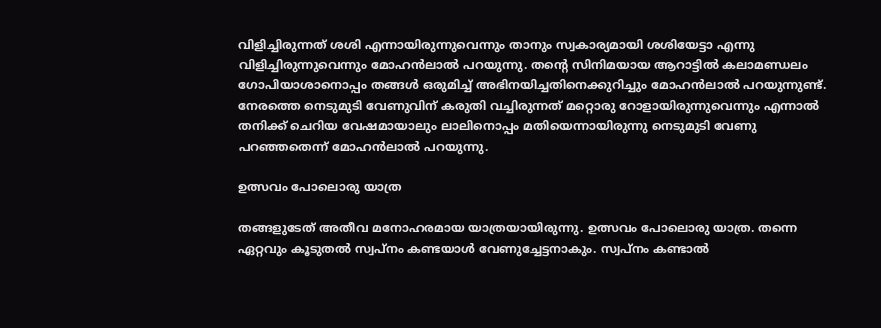വിളിച്ചിരുന്നത് ശശി എന്നായിരുന്നുവെന്നും താനും സ്വകാര്യമായി ശശിയേട്ടാ എന്നു വിളിച്ചിരുന്നുവെന്നും മോഹന്‍ലാല്‍ പറയുന്നു. തന്റെ സിനിമയായ ആറാട്ടില്‍ കലാമണ്ഡലം ഗോപിയാശാനൊപ്പം തങ്ങള്‍ ഒരുമിച്ച് അഭിനയിച്ചതിനെക്കുറിച്ചും മോഹന്‍ലാല്‍ പറയുന്നുണ്ട്. നേരത്തെ നെടുമുടി വേണുവിന് കരുതി വച്ചിരുന്നത് മറ്റൊരു റോളായിരുന്നുവെന്നും എന്നാല്‍ തനിക്ക് ചെറിയ വേഷമായാലും ലാലിനൊപ്പം മതിയെന്നായിരുന്നു നെടുമുടി വേണു പറഞ്ഞതെന്ന് മോഹന്‍ലാല്‍ പറയുന്നു.

ഉത്സവം പോലൊരു യാത്ര

തങ്ങളുടേത് അതീവ മനോഹരമായ യാത്രയായിരുന്നു. ഉത്സവം പോലൊരു യാത്ര. തന്നെ ഏറ്റവും കൂടുതല്‍ സ്വപ്നം കണ്ടയാള്‍ വേണുച്ചേട്ടനാകും. സ്വപ്നം കണ്ടാല്‍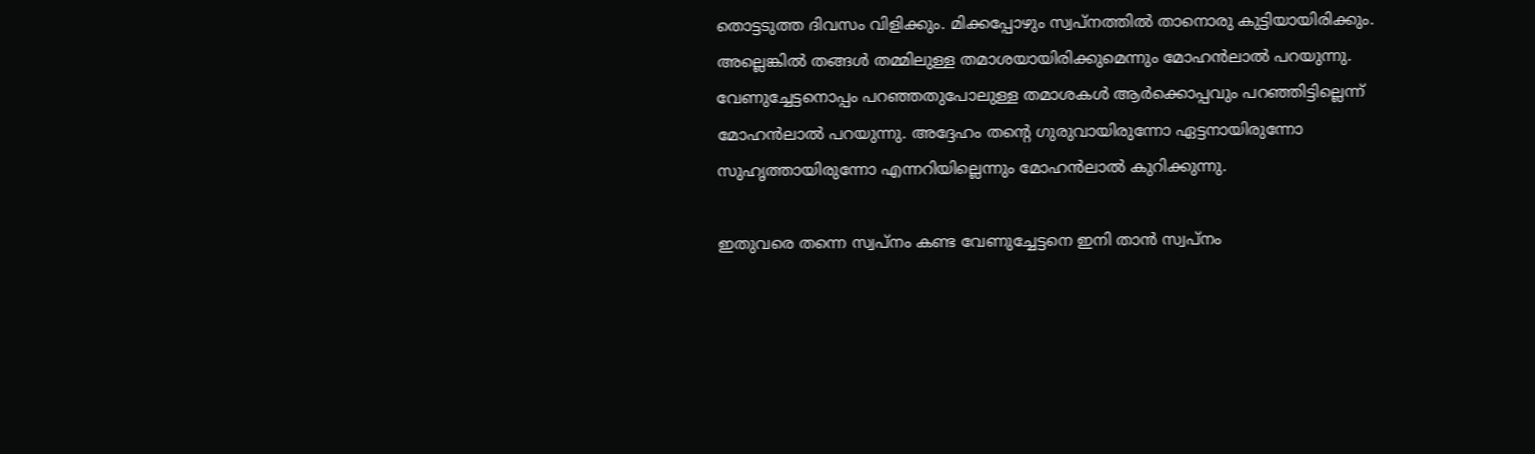തൊട്ടടുത്ത ദിവസം വിളിക്കും. മിക്കപ്പോഴും സ്വപ്നത്തില്‍ താനൊരു കുട്ടിയായിരിക്കും. അല്ലെങ്കില്‍ തങ്ങള്‍ തമ്മിലുള്ള തമാശയായിരിക്കുമെന്നും മോഹന്‍ലാല്‍ പറയുന്നു. വേണുച്ചേട്ടനൊപ്പം പറഞ്ഞതുപോലുള്ള തമാശകള്‍ ആര്‍ക്കൊപ്പവും പറഞ്ഞിട്ടില്ലെന്ന് മോഹന്‍ലാല്‍ പറയുന്നു. അദ്ദേഹം തന്റെ ഗുരുവായിരുന്നോ ഏട്ടനായിരുന്നോ സുഹൃത്തായിരുന്നോ എന്നറിയില്ലെന്നും മോഹന്‍ലാല്‍ കുറിക്കുന്നു.

ഇതുവരെ തന്നെ സ്വപ്‌നം കണ്ട വേണുച്ചേട്ടനെ ഇനി താന്‍ സ്വപ്‌നം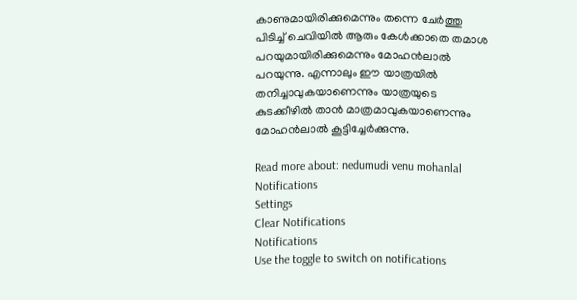കാണുമായിരിക്കുമെന്നും തന്നെ ചേര്‍ത്തു പിടിച്ച് ചെവിയില്‍ ആരും കേള്‍ക്കാതെ തമാശ പറയുമായിരിക്കുമെന്നും മോഹന്‍ലാല്‍ പറയുന്നു. എന്നാലും ഈ യാത്രയില്‍ തനിച്ചാവുകയാണെന്നും യാത്രയുടെ കുടക്കീഴില്‍ താന്‍ മാത്രമാവുകയാണെന്നും മോഹന്‍ലാല്‍ കൂട്ടിച്ചേര്‍ക്കുന്നു.

Read more about: nedumudi venu mohanlal
Notifications
Settings
Clear Notifications
Notifications
Use the toggle to switch on notifications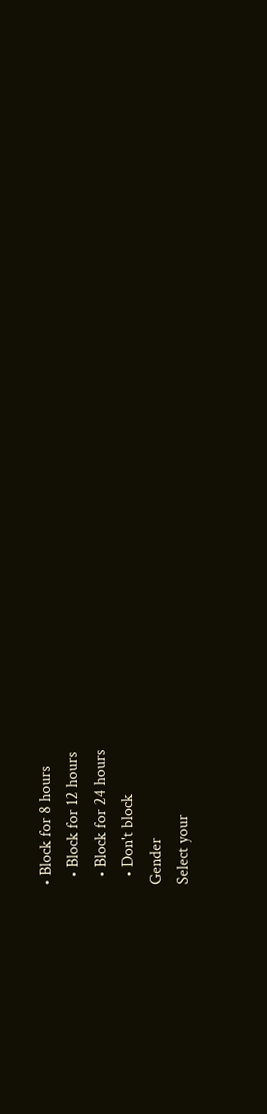• Block for 8 hours
  • Block for 12 hours
  • Block for 24 hours
  • Don't block
Gender
Select your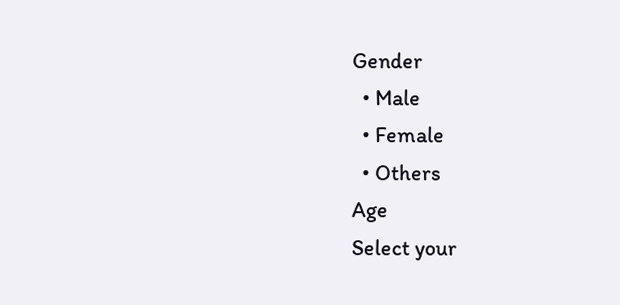Gender
  • Male
  • Female
  • Others
Age
Select your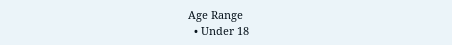Age Range
  • Under 18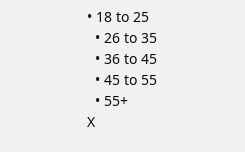• 18 to 25
  • 26 to 35
  • 36 to 45
  • 45 to 55
  • 55+
X